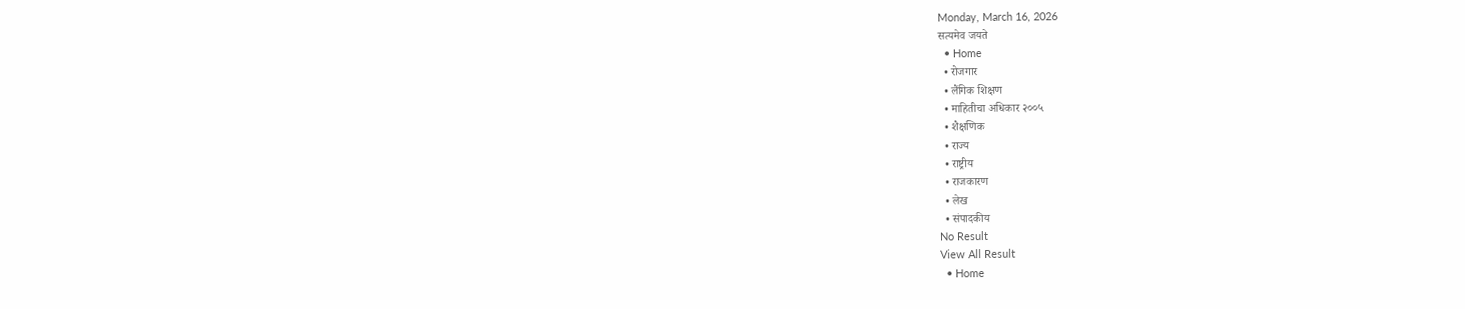Monday, March 16, 2026
सत्यमेव जयते
  • Home
  • रोजगार
  • लैंगिक शिक्षण
  • माहितीचा अधिकार २००५
  • शैक्षणिक
  • राज्य
  • राष्ट्रीय
  • राजकारण
  • लेख
  • संपादकीय
No Result
View All Result
  • Home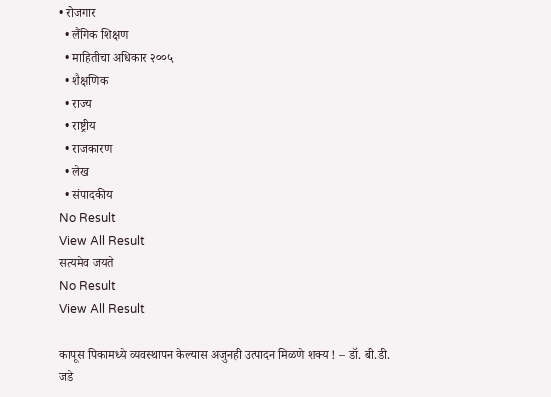• रोजगार
  • लैंगिक शिक्षण
  • माहितीचा अधिकार २००५
  • शैक्षणिक
  • राज्य
  • राष्ट्रीय
  • राजकारण
  • लेख
  • संपादकीय
No Result
View All Result
सत्यमेव जयते
No Result
View All Result

कापूस पिकामध्ये व्यवस्थापन केल्यास अजुनही उत्पादन मिळणे शक्य ! – डॉ. बी.डी. जडे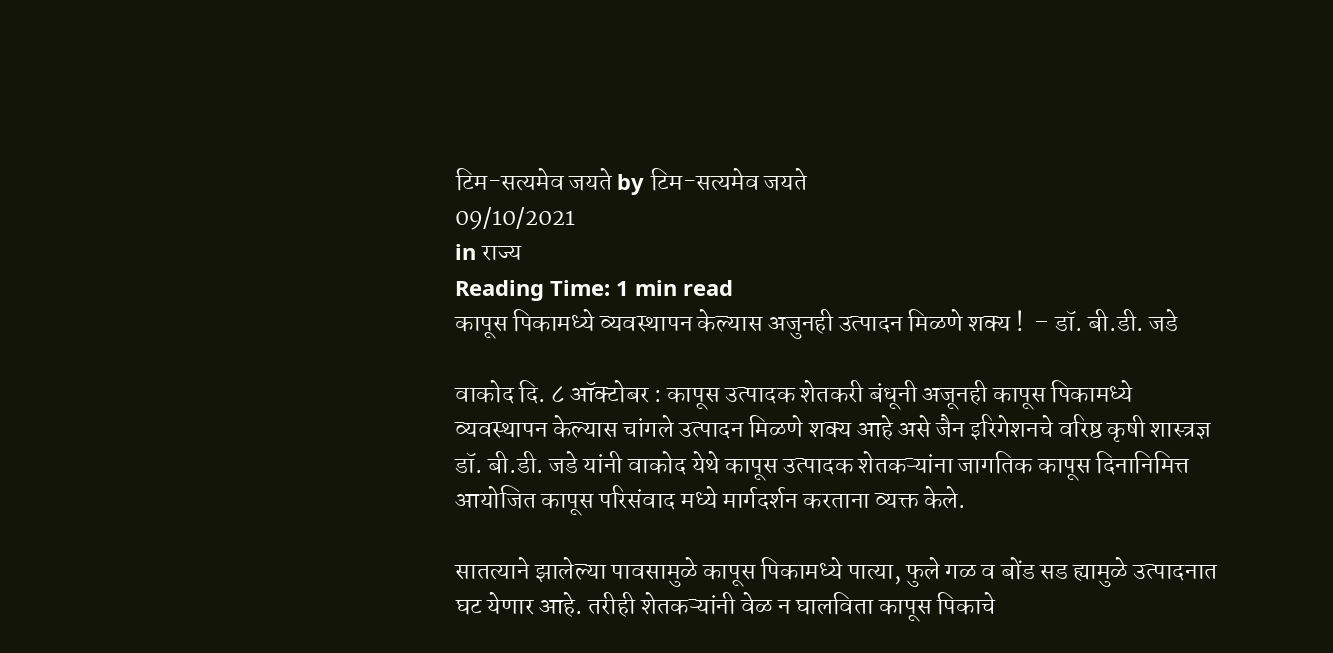टिम-सत्यमेव जयते by टिम-सत्यमेव जयते
09/10/2021
in राज्य
Reading Time: 1 min read
कापूस पिकामध्ये व्यवस्थापन केल्यास अजुनही उत्पादन मिळणे शक्य !  – डॉ. बी.डी. जडे

वाकोद दि. ८ ऑक्टोबर : कापूस उत्पादक शेतकरी बंधूनी अजूनही कापूस पिकामध्ये व्यवस्थापन केल्यास चांगले उत्पादन मिळणे शक्य आहे असे जैन इरिगेशनचे वरिष्ठ कृषी शास्त्रज्ञ डॉ. बी.डी. जडे यांनी वाकोद येथे कापूस उत्पादक शेतकऱ्यांना जागतिक कापूस दिनानिमित्त आयोजित कापूस परिसंवाद मध्ये मार्गदर्शन करताना व्यक्त केले.

सातत्याने झालेल्या पावसामुळे कापूस पिकामध्ये पात्या, फुले गळ व बोंड सड ह्यामुळे उत्पादनात घट येणार आहे. तरीही शेतकऱ्यांनी वेळ न घालविता कापूस पिकाचे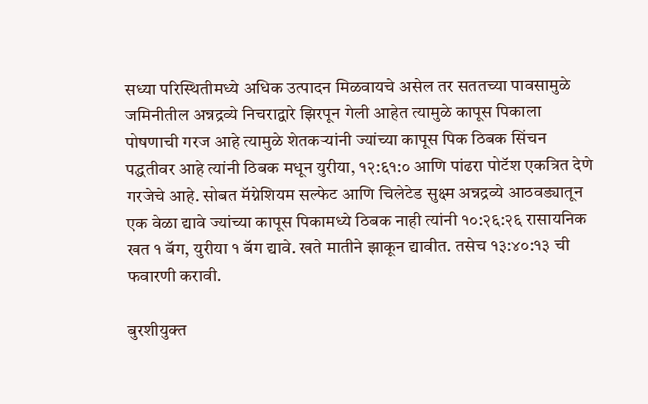सध्या परिस्थितीमध्ये अधिक उत्पादन मिळवायचे असेल तर सततच्या पावसामुळे जमिनीतील अन्नद्रव्ये निचराद्वारे झिरपून गेली आहेत त्यामुळे कापूस पिकाला पोषणाची गरज आहे त्यामुळे शेतकऱ्यांनी ज्यांच्या कापूस पिक ठिबक सिंचन पद्धतीवर आहे त्यांनी ठिबक मधून युरीया, १२:६१:० आणि पांढरा पोटॅश एकत्रित देणे गरजेचे आहे. सोबत मॅग्नेशियम सल्फेट आणि चिलेटेड सुक्ष्म अन्नद्रव्ये आठवड्यातून एक वेळा द्यावे ज्यांच्या कापूस पिकामध्ये ठिबक नाही त्यांनी १०:२६:२६ रासायनिक खत १ बॅग, युरीया १ बॅग द्यावे. खते मातीने झाकून द्यावीत. तसेच १३:४०:१३ ची फवारणी करावी.

बुरशीयुक्त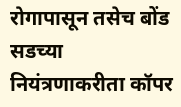रोगापासून तसेच बोंड सडच्या नियंत्रणाकरीता कॉपर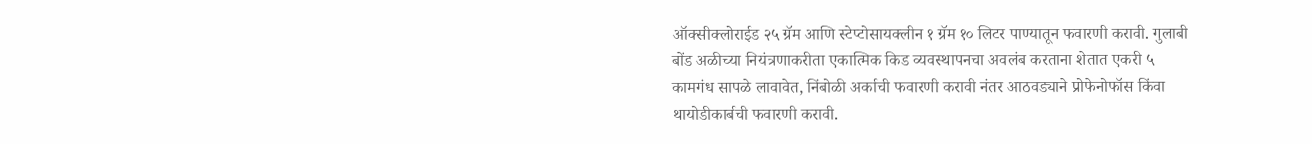ऑक्सीक्लोराईड २५ ग्रॅम आणि स्टेप्टोसायक्लीन १ ग्रॅम १० लिटर पाण्यातून फवारणी करावी. गुलाबी बोंड अळीच्या नियंत्रणाकरीता एकात्मिक किड व्यवस्थापनचा अवलंब करताना शेतात एकरी ५ कामगंध सापळे लावावेत, निंबोळी अर्काची फवारणी करावी नंतर आठवड्याने प्रोफेनोफॉस किंवा थायोडीकार्बची फवारणी करावी.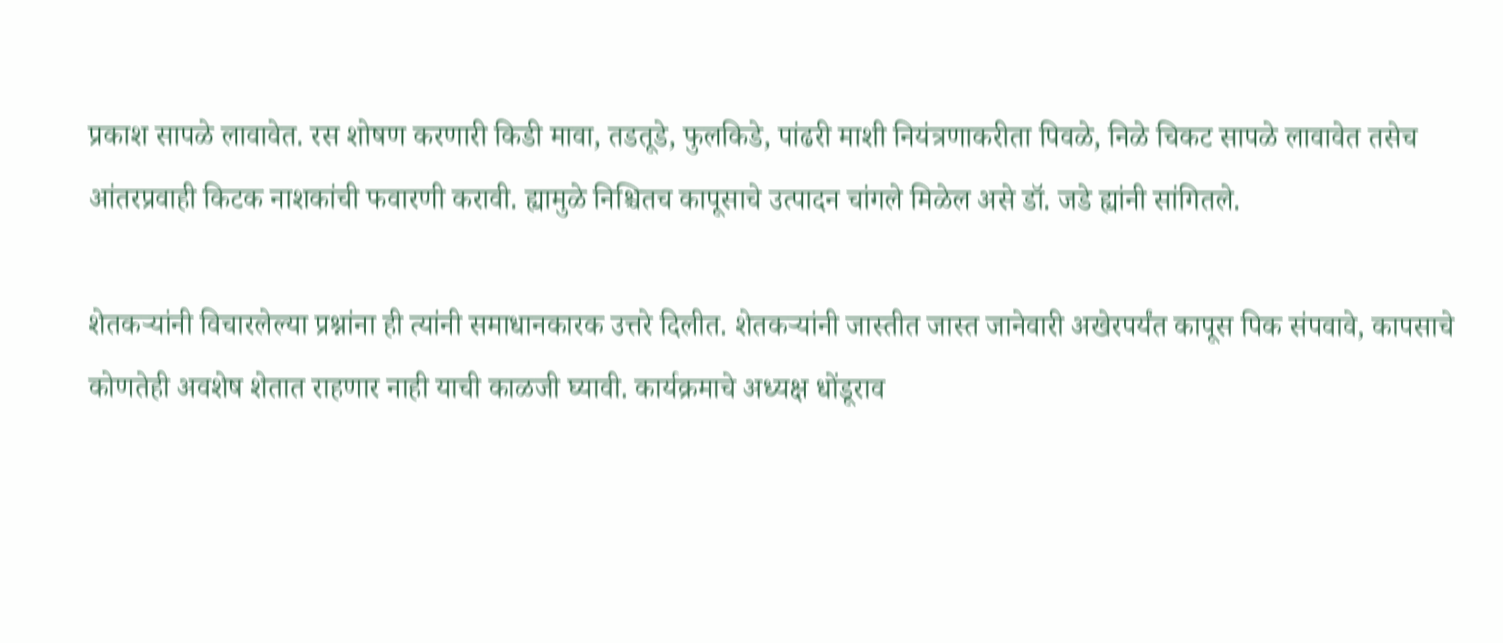प्रकाश सापळे लावावेत. रस शोषण करणारी किडी मावा, तडतूडे, फुलकिडे, पांढरी माशी नियंत्रणाकरीता पिवळे, निळे चिकट सापळे लावावेत तसेच आंतरप्रवाही किटक नाशकांची फवारणी करावी. ह्यामुळे निश्चितच कापूसाचे उत्पादन चांगले मिळेल असे डॉ. जडे ह्यांनी सांगितले.

शेतकऱ्यांनी विचारलेल्या प्रश्नांना ही त्यांनी समाधानकारक उत्तरे दिलीत. शेतकऱ्यांनी जास्तीत जास्त जानेवारी अखेरपर्यंत कापूस पिक संपवावे, कापसाचे कोणतेही अवशेष शेतात राहणार नाही याची काळजी घ्यावी. कार्यक्रमाचे अध्यक्ष धोंडूराव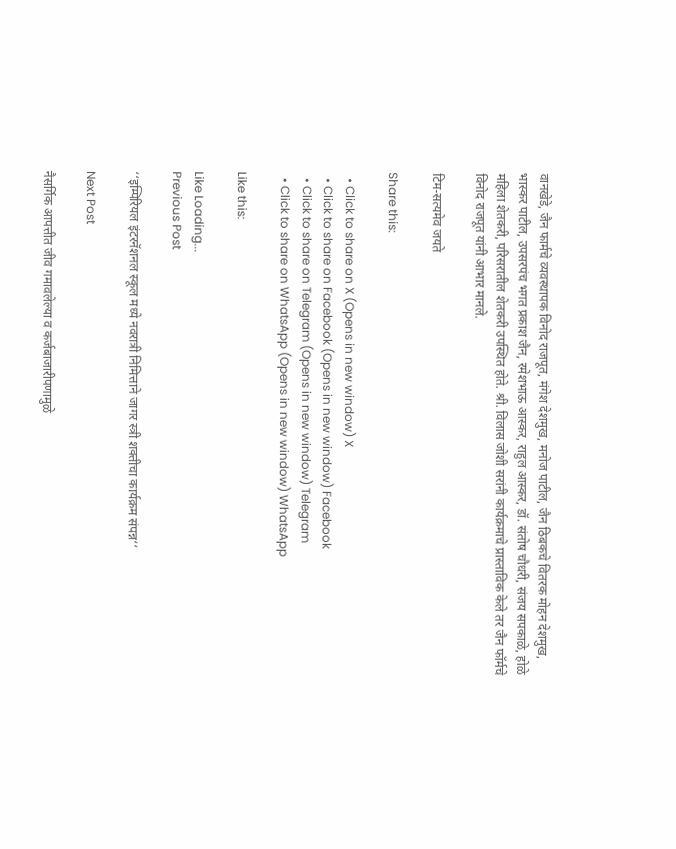वानखेडे, जैन फार्मचे व्यवस्थापक विनोद राजपूत, मंगेश देशमुख, मनोज पाटील, जैन ठिबकचे वितरक मोहन देशमुख, भास्कर पाटील, उपसरपंच भगत प्रकाश जैन, रमेशभाऊ आस्कर, राहुल आस्कर, डॉ. संतोष चौधरी, संजय सपकाळे, होळे महिला शेतकरी, परिसरातील शेतकरी उपस्थित होते. श्री. विलास जोशी सरांनी कार्यक्रमाचे प्रास्ताविक केले तर जैन फॉर्मचे विनोद राजपूत यांनी आभार मानले.

टिम-सत्यमेव जयते

Share this:

  • Click to share on X (Opens in new window) X
  • Click to share on Facebook (Opens in new window) Facebook
  • Click to share on Telegram (Opens in new window) Telegram
  • Click to share on WhatsApp (Opens in new window) WhatsApp

Like this:

Like Loading...
Previous Post

‘‘इम्पिरियल इंटरनॅशनल स्कूल मध्ये नवरात्री निमित्ताने जागर स्त्री शक्तीचा कार्यक्रम संपन्न‘‘

Next Post

नैसर्गिक आपत्तीत जीव गमावलेल्या व कर्जबाजारीपणामुळे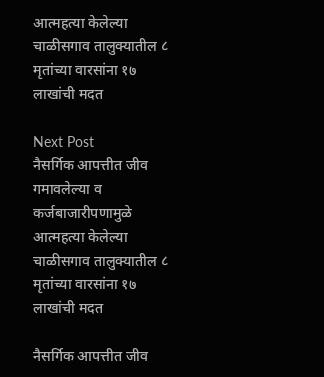आत्महत्या केलेल्या चाळीसगाव तालुक्यातील ८ मृतांच्या वारसांना १७ लाखांची मदत

Next Post
नैसर्गिक आपत्तीत जीव गमावलेल्या व कर्जबाजारीपणामुळे आत्महत्या केलेल्या चाळीसगाव तालुक्यातील ८ मृतांच्या वारसांना १७ लाखांची मदत

नैसर्गिक आपत्तीत जीव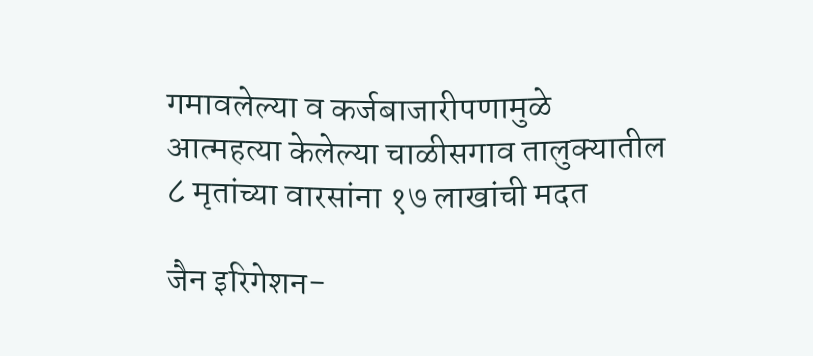गमावलेल्या व कर्जबाजारीपणामुळे आत्महत्या केलेल्या चाळीसगाव तालुक्यातील ८ मृतांच्या वारसांना १७ लाखांची मदत

जैन इरिगेशन-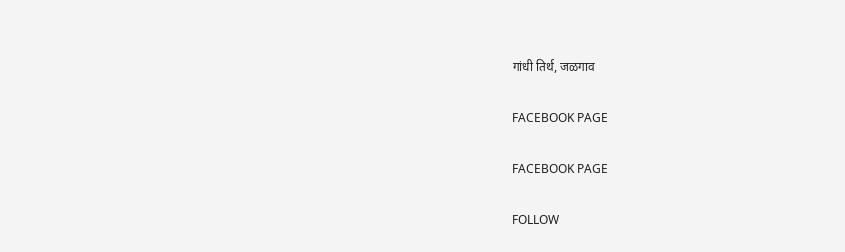गांधी तिर्थ, जळगाव

FACEBOOK PAGE

FACEBOOK PAGE

FOLLOW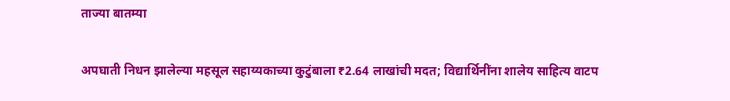ताज्या बातम्या

अपघाती निधन झालेल्या महसूल सहाय्यकाच्या कुटुंबाला ₹2.64 लाखांची मदत; विद्यार्थिनींना शालेय साहित्य वाटप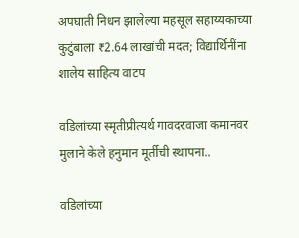अपघाती निधन झालेल्या महसूल सहाय्यकाच्या कुटुंबाला ₹2.64 लाखांची मदत; विद्यार्थिनींना शालेय साहित्य वाटप

वडिलांच्या स्मृतीप्रीत्यर्थ गावदरवाजा कमानवर मुलाने केले हनुमान मूर्तीची स्थापना..

वडिलांच्या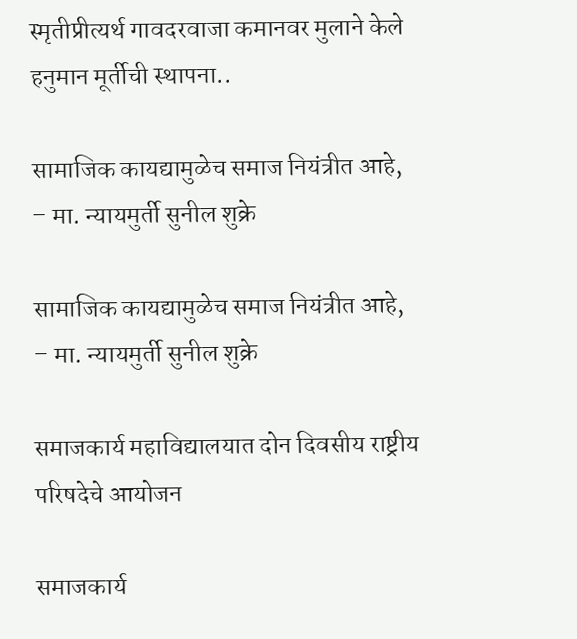स्मृतीप्रीत्यर्थ गावदरवाजा कमानवर मुलाने केले हनुमान मूर्तीची स्थापना..

सामाजिक कायद्यामुळेच समाज नियंत्रीत आहे, – मा. न्यायमुर्ती सुनील शुक्रे

सामाजिक कायद्यामुळेच समाज नियंत्रीत आहे, – मा. न्यायमुर्ती सुनील शुक्रे

समाजकार्य महाविद्यालयात दोन दिवसीय राष्ट्रीय परिषदेचे आयोजन

समाजकार्य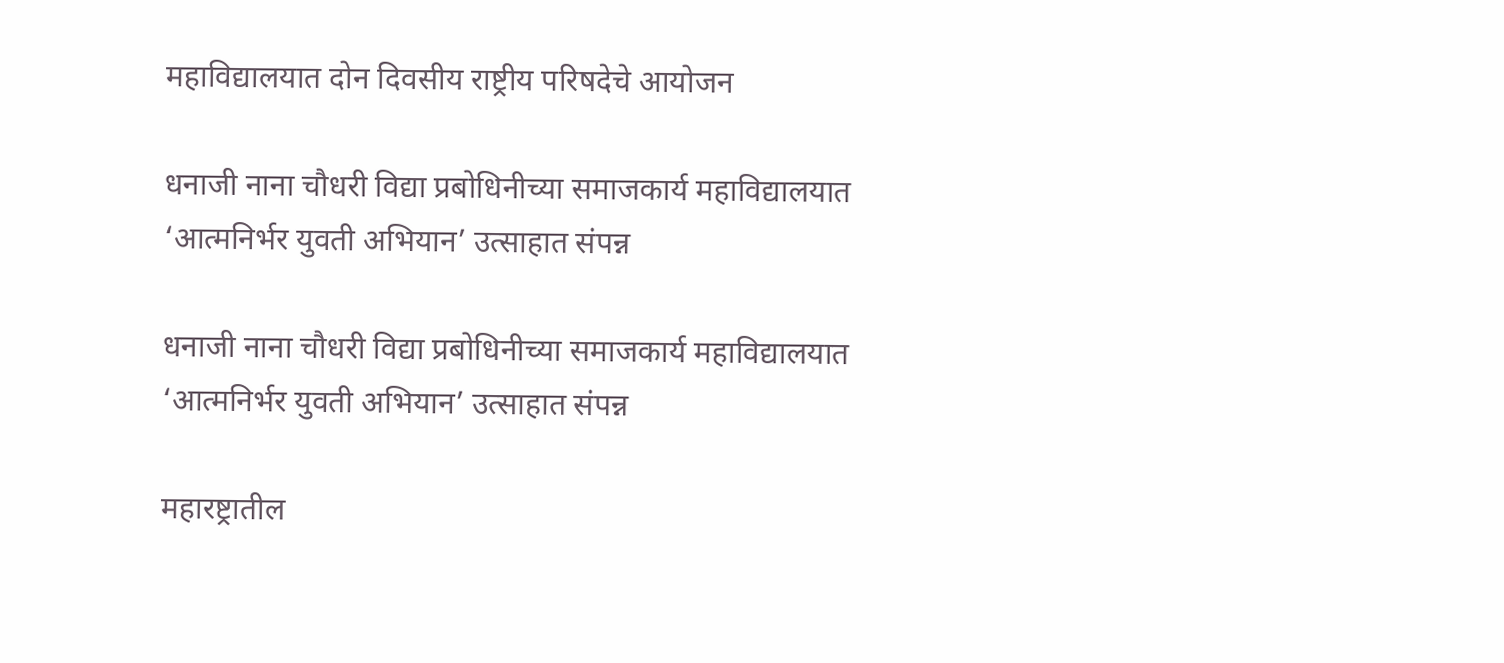महाविद्यालयात दोन दिवसीय राष्ट्रीय परिषदेचे आयोजन

धनाजी नाना चौधरी विद्या प्रबोधिनीच्या समाजकार्य महाविद्यालयात ‘आत्मनिर्भर युवती अभियान’ उत्साहात संपन्न

धनाजी नाना चौधरी विद्या प्रबोधिनीच्या समाजकार्य महाविद्यालयात ‘आत्मनिर्भर युवती अभियान’ उत्साहात संपन्न

महारष्ट्रातील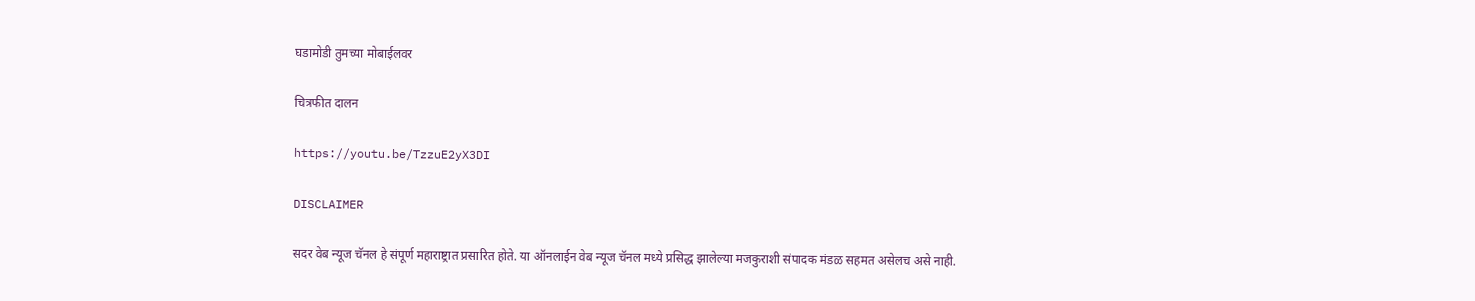घडामोडी तुमच्या मोबाईलवर

चित्रफीत दालन

https://youtu.be/TzzuE2yX3DI

DISCLAIMER

सदर वेब न्यूज चॅनल हे संपूर्ण महाराष्ट्रात प्रसारित होते. या ऑनलाईन वेब न्यूज चॅनल मध्ये प्रसिद्ध झालेल्या मजकुराशी संपादक मंडळ सहमत असेलच असे नाही.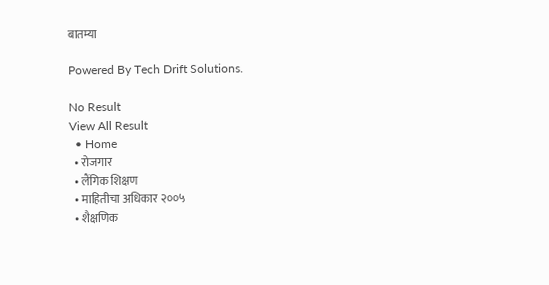बातम्या

Powered By Tech Drift Solutions.

No Result
View All Result
  • Home
  • रोजगार
  • लैंगिक शिक्षण
  • माहितीचा अधिकार २००५
  • शैक्षणिक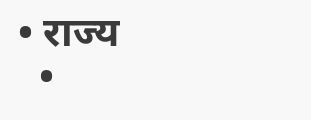• राज्य
  •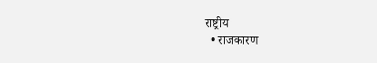राष्ट्रीय
  • राजकारण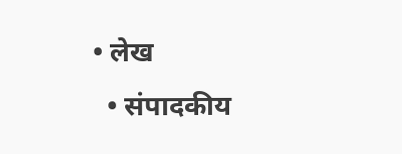• लेख
  • संपादकीय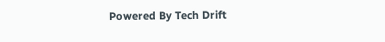Powered By Tech Drift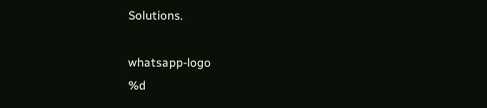Solutions.

whatsapp-logo
%d